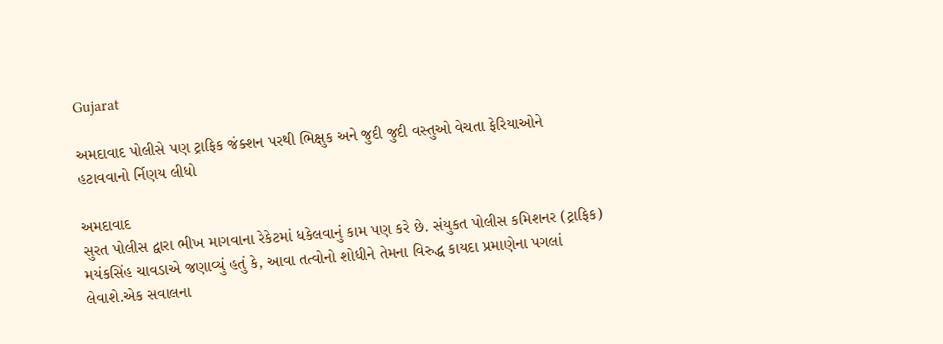Gujarat

અમદાવાદ પોલીસે પણ ટ્રાફિક જંક્શન પરથી ભિક્ષુક અને જુદી જુદી વસ્તુઓ વેચતા ફેરિયાઓને હટાવવાનો ર્નિણય લીધો

અમદાવાદ
સુરત પોલીસ દ્વારા ભીખ માગવાના રેકેટમાં ધકેલવાનું કામ પણ કરે છે. સંયુકત પોલીસ કમિશનર (ટ્રાફિક) મયંકસિંહ ચાવડાએ જણાવ્યું હતું કે, આવા તત્વોનો શોધીને તેમના વિરુદ્ધ કાયદા પ્રમાણેના પગલાં લેવાશે.એક સવાલના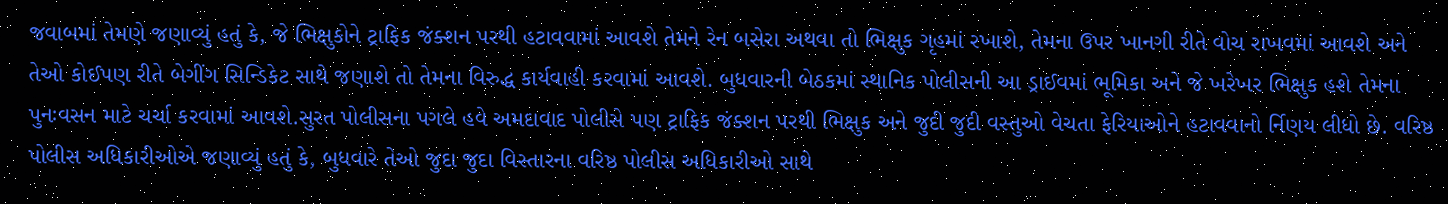જવાબમાં તેમણે જણાવ્યું હતું કે, જે ભિક્ષુકોને ટ્રાફિક જંક્શન પરથી હટાવવામાં આવશે તેમને રેન બસેરા અથવા તો ભિક્ષુક ગૃહમાં રખાશે, તેમના ઉપર ખાનગી રીતે વોચ રાખવમાં આવશે અને તેઓ કોઈપણ રીતે બેગીંગ સિન્ડિકેટ સાથે જણાશે તો તેમના વિરુદ્ધ કાર્યવાહી કરવામાં આવશે. બુધવારની બેઠકમાં સ્થાનિક પોલીસની આ ડ્રાઈવમાં ભૂમિકા અને જે ખરેખર ભિક્ષુક હશે તેમના પુનઃવસન માટે ચર્ચા કરવામાં આવશે.સુરત પોલીસના પગલે હવે અમદાવાદ પોલીસે પણ ટ્રાફિક જંક્શન પરથી ભિક્ષુક અને જુદી જુદી વસ્તુઓ વેચતા ફેરિયાઓને હટાવવાનો ર્નિણય લીધો છે. વરિષ્ઠ પોલીસ અધિકારીઓએ જણાવ્યું હતું કે, બુધવારે તેઓ જુદા જુદા વિસ્તારના વરિષ્ઠ પોલીસ અધિકારીઓ સાથે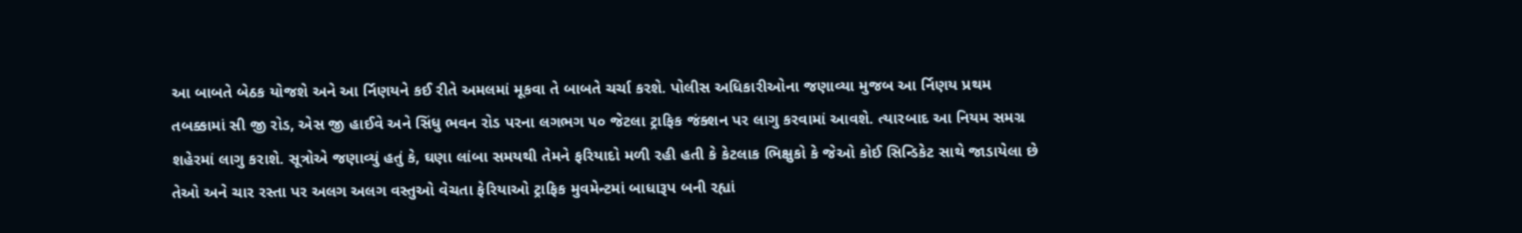આ બાબતે બેઠક યોજશે અને આ ર્નિણયને કઈ રીતે અમલમાં મૂકવા તે બાબતે ચર્ચા કરશે. પોલીસ અધિકારીઓના જણાવ્યા મુજબ આ ર્નિણય પ્રથમ તબક્કામાં સી જી રોડ, એસ જી હાઈવે અને સિંધુ ભવન રોડ પરના લગભગ ૫૦ જેટલા ટ્રાફિક જંક્શન પર લાગુ કરવામાં આવશે. ત્યારબાદ આ નિયમ સમગ્ર શહેરમાં લાગુ કરાશે. સૂત્રોએ જણાવ્યું હતું કે, ઘણા લાંબા સમયથી તેમને ફરિયાદો મળી રહી હતી કે કેટલાક ભિક્ષુકો કે જેઓ કોઈ સિન્ડિકેટ સાથે જાડાયેલા છે તેઓ અને ચાર રસ્તા પર અલગ અલગ વસ્તુઓ વેચતા ફેરિયાઓ ટ્રાફિક મુવમેન્ટમાં બાધારૂપ બની રહ્યાં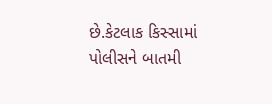છે.કેટલાક કિસ્સામાં પોલીસને બાતમી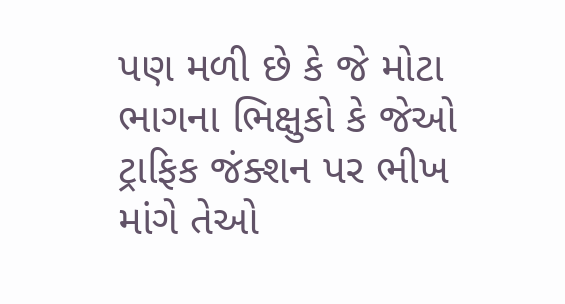પણ મળી છે કે જે મોટા ભાગના ભિક્ષુકો કે જેઓ ટ્રાફિક જંક્શન પર ભીખ માંગે તેઓ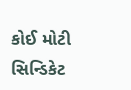કોઈ મોટી સિન્ડિકેટ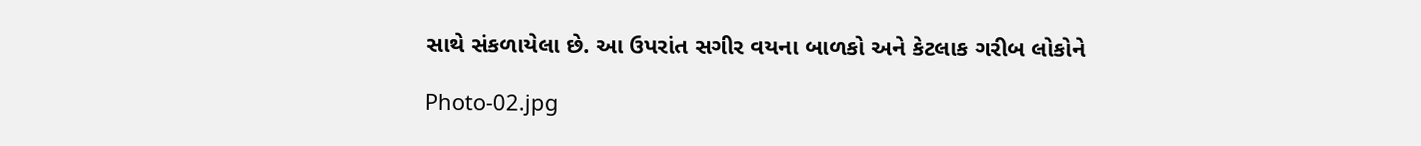સાથે સંકળાયેલા છે. આ ઉપરાંત સગીર વયના બાળકો અને કેટલાક ગરીબ લોકોને

Photo-02.jpg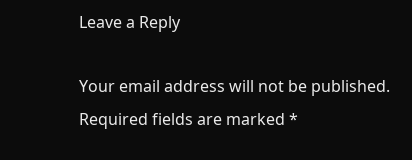Leave a Reply

Your email address will not be published. Required fields are marked *